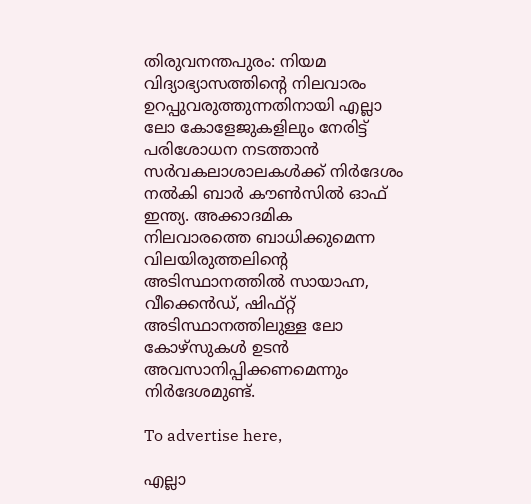തിരുവനന്തപുരം: നിയമ വിദ്യാഭ്യാസത്തിന്റെ നിലവാരം ഉറപ്പുവരുത്തുന്നതിനായി എല്ലാ ലോ കോളേജുകളിലും നേരിട്ട് പരിശോധന നടത്താൻ സർവകലാശാലകൾക്ക് നിർദേശം നൽകി ബാർ കൗൺസിൽ ഓഫ് ഇന്ത്യ. അക്കാദമിക നിലവാരത്തെ ബാധിക്കുമെന്ന വിലയിരുത്തലിന്റെ അടിസ്ഥാനത്തിൽ സായാഹ്ന, വീക്കെൻഡ്, ഷിഫ്റ്റ് അടിസ്ഥാനത്തിലുള്ള ലോ കോഴ്സുകൾ ഉടൻ അവസാനിപ്പിക്കണമെന്നും നിർദേശമുണ്ട്.

To advertise here,

എല്ലാ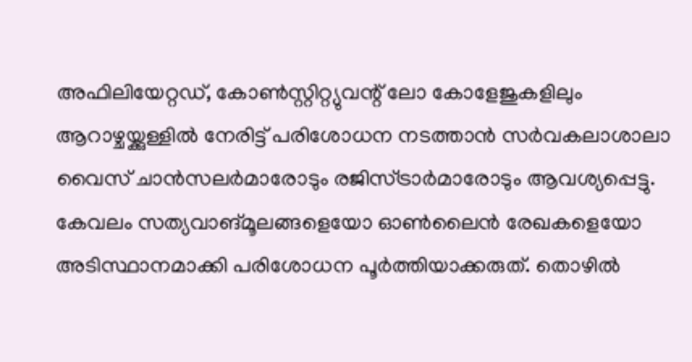അഫിലിയേറ്റഡ്, കോൺസ്റ്റിറ്റ്യുവന്റ് ലോ കോളേജുകളിലും ആറാഴ്ചയ്ക്കുള്ളിൽ നേരിട്ട് പരിശോധന നടത്താൻ സർവകലാശാലാ വൈസ് ചാൻസലർമാരോടും രജിസ്ട്രാർമാരോടും ആവശ്യപ്പെട്ടു. കേവലം സത്യവാങ്മൂലങ്ങളെയോ ഓൺലൈൻ രേഖകളെയോ അടിസ്ഥാനമാക്കി പരിശോധന പൂർത്തിയാക്കരുത്. തൊഴിൽ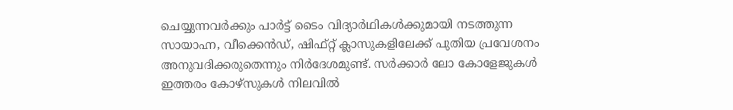ചെയ്യുന്നവർക്കും പാർട്ട് ടൈം വിദ്യാർഥികൾക്കുമായി നടത്തുന്ന സായാഹ്ന, വീക്കെൻഡ്, ഷിഫ്റ്റ് ക്ലാസുകളിലേക്ക് പുതിയ പ്രവേശനം അനുവദിക്കരുതെന്നും നിർദേശമുണ്ട്. സർക്കാർ ലോ കോളേജുകൾ ഇത്തരം കോഴ്‌സുകൾ നിലവിൽ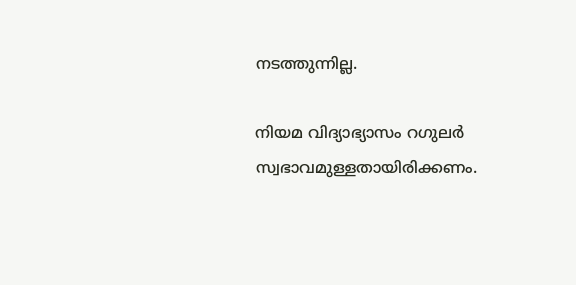നടത്തുന്നില്ല.

നിയമ വിദ്യാഭ്യാസം റഗുലർ സ്വഭാവമുള്ളതായിരിക്കണം.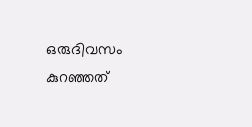ഒരുദിവസം കുറഞ്ഞത്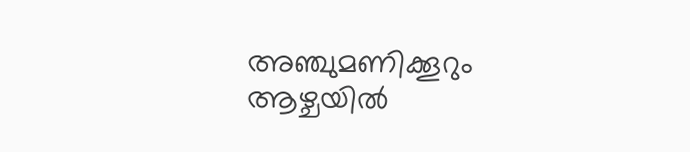അഞ്ചുമണിക്കൂറും ആഴ്ചയിൽ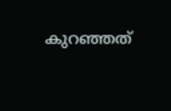കുറഞ്ഞത്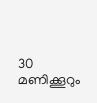30 മണിക്കൂറും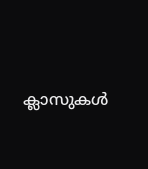ക്ലാസുകൾ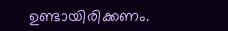ഉണ്ടായിരിക്കണം.